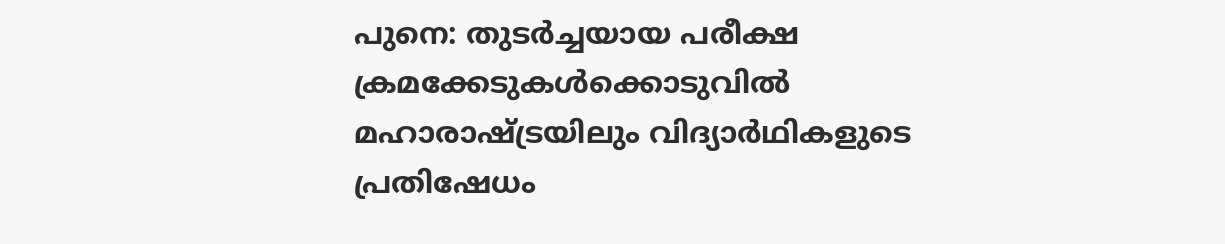പുനെ: തുടർച്ചയായ പരീക്ഷ ക്രമക്കേടുകൾക്കൊടുവിൽ മഹാരാഷ്ട്രയിലും വിദ്യാർഥികളുടെ പ്രതിഷേധം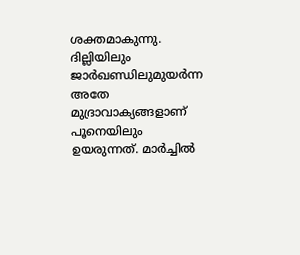ശക്തമാകുന്നു. ദില്ലിയിലും ജാർഖണ്ഡിലുമുയർന്ന അതേ മുദ്രാവാക്യങ്ങളാണ് പൂനെയിലും ഉയരുന്നത്. മാർച്ചിൽ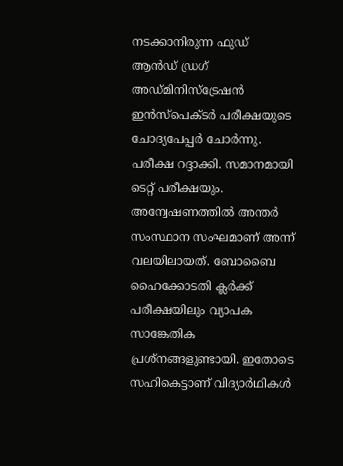നടക്കാനിരുന്ന ഫുഡ് ആൻഡ് ഡ്രഗ് അഡ്മിനിസ്ട്രേഷൻ ഇൻസ്പെക്ടർ പരീക്ഷയുടെ ചോദ്യപേപ്പർ ചോർന്നു. പരീക്ഷ റദ്ദാക്കി. സമാനമായി ടെറ്റ് പരീക്ഷയും. അന്വേഷണത്തിൽ അന്തർ സംസ്ഥാന സംഘമാണ് അന്ന് വലയിലായത്. ബോബൈ ഹൈക്കോടതി ക്ലർക്ക് പരീക്ഷയിലും വ്യാപക സാങ്കേതിക പ്രശ്നങ്ങളുണ്ടായി. ഇതോടെ സഹികെട്ടാണ് വിദ്യാർഥികൾ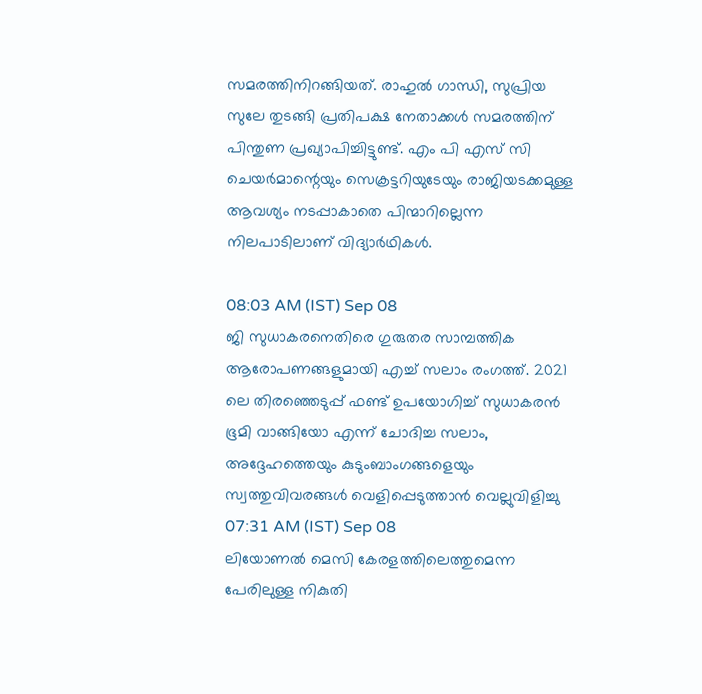സമരത്തിനിറങ്ങിയത്. രാഹുൽ ഗാന്ധി, സുപ്രിയ സുലേ തുടങ്ങി പ്രതിപക്ഷ നേതാക്കൾ സമരത്തിന് പിന്തുണ പ്രഖ്യാപിച്ചിട്ടുണ്ട്. എം പി എസ് സി ചെയർമാന്റെയും സെക്രട്ടറിയുടേയും രാജിയടക്കമുള്ള ആവശ്യം നടപ്പാകാതെ പിന്മാറില്ലെന്ന നിലപാടിലാണ് വിദ്യാർഥികൾ.

08:03 AM (IST) Sep 08
ജി സുധാകരനെതിരെ ഗുരുതര സാമ്പത്തിക ആരോപണങ്ങളുമായി എച്ച് സലാം രംഗത്ത്. 2021 ലെ തിരഞ്ഞെടുപ്പ് ഫണ്ട് ഉപയോഗിച്ച് സുധാകരൻ ഭൂമി വാങ്ങിയോ എന്ന് ചോദിച്ച സലാം, അദ്ദേഹത്തെയും കുടുംബാംഗങ്ങളെയും സ്വത്തുവിവരങ്ങൾ വെളിപ്പെടുത്താൻ വെല്ലുവിളിച്ചു
07:31 AM (IST) Sep 08
ലിയോണൽ മെസി കേരളത്തിലെത്തുമെന്ന പേരിലുള്ള നികുതി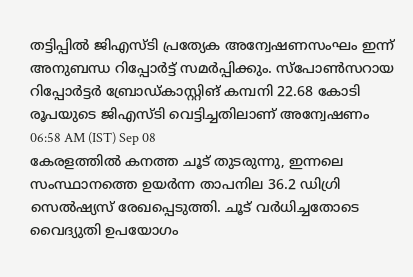തട്ടിപ്പിൽ ജിഎസ്ടി പ്രത്യേക അന്വേഷണസംഘം ഇന്ന് അനുബന്ധ റിപ്പോർട്ട് സമർപ്പിക്കും. സ്പോൺസറായ റിപ്പോർട്ടർ ബ്രോഡ്കാസ്റ്റിങ് കമ്പനി 22.68 കോടി രൂപയുടെ ജിഎസ്ടി വെട്ടിച്ചതിലാണ് അന്വേഷണം
06:58 AM (IST) Sep 08
കേരളത്തിൽ കനത്ത ചൂട് തുടരുന്നു, ഇന്നലെ സംസ്ഥാനത്തെ ഉയർന്ന താപനില 36.2 ഡിഗ്രി സെൽഷ്യസ് രേഖപ്പെടുത്തി. ചൂട് വർധിച്ചതോടെ വൈദ്യുതി ഉപയോഗം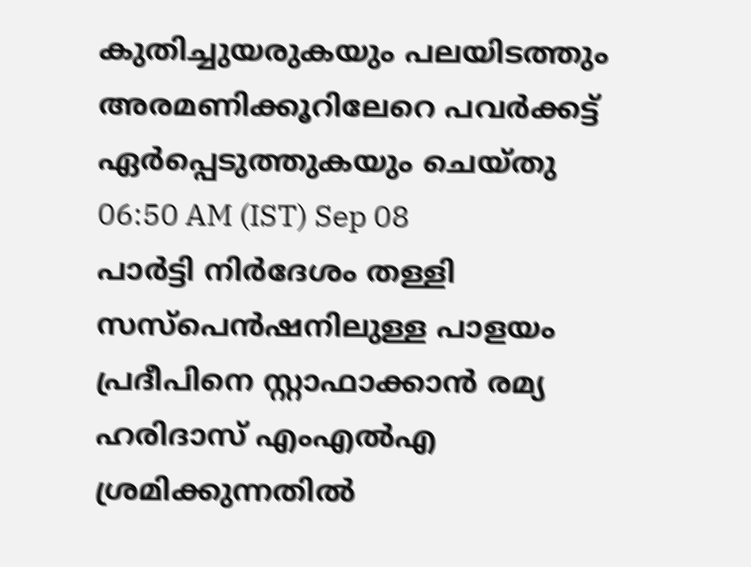കുതിച്ചുയരുകയും പലയിടത്തും അരമണിക്കൂറിലേറെ പവർക്കട്ട് ഏർപ്പെടുത്തുകയും ചെയ്തു
06:50 AM (IST) Sep 08
പാർട്ടി നിർദേശം തള്ളി സസ്പെൻഷനിലുള്ള പാളയം പ്രദീപിനെ സ്റ്റാഫാക്കാൻ രമ്യ ഹരിദാസ് എംഎൽഎ ശ്രമിക്കുന്നതിൽ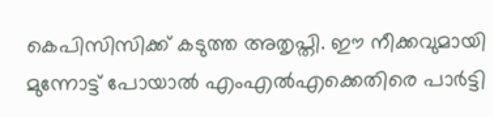കെപിസിസിക്ക് കടുത്ത അതൃപ്തി. ഈ നീക്കവുമായി മുന്നോട്ട് പോയാൽ എംഎൽഎക്കെതിരെ പാർട്ടി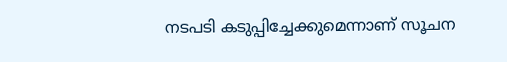നടപടി കടുപ്പിച്ചേക്കുമെന്നാണ് സൂചന